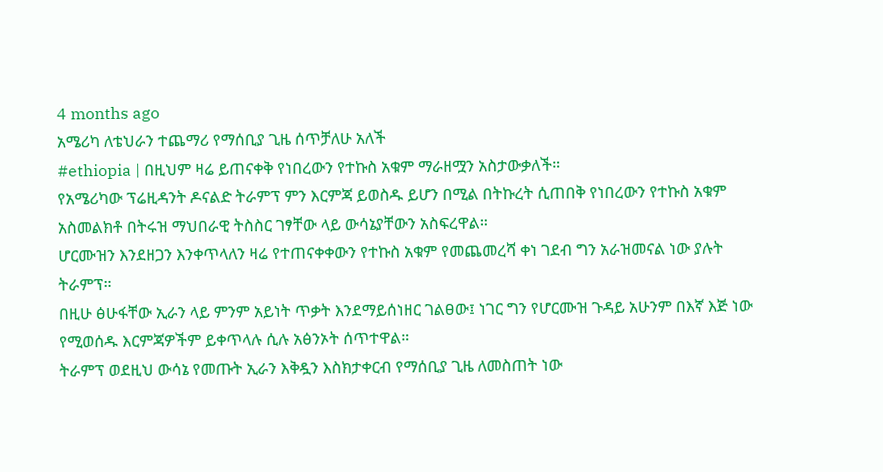4 months ago
አሜሪካ ለቴህራን ተጨማሪ የማሰቢያ ጊዜ ሰጥቻለሁ አለች
#ethiopia | በዚህም ዛሬ ይጠናቀቅ የነበረውን የተኩስ አቁም ማራዘሟን አስታውቃለች።
የአሜሪካው ፕሬዚዳንት ዶናልድ ትራምፕ ምን እርምጃ ይወስዱ ይሆን በሚል በትኩረት ሲጠበቅ የነበረውን የተኩስ አቁም አስመልክቶ በትሩዝ ማህበራዊ ትስስር ገፃቸው ላይ ውሳኔያቸውን አስፍረዋል።
ሆርሙዝን እንደዘጋን እንቀጥላለን ዛሬ የተጠናቀቀውን የተኩስ አቁም የመጨመረሻ ቀነ ገደብ ግን አራዝመናል ነው ያሉት ትራምፕ።
በዚሁ ፅሁፋቸው ኢራን ላይ ምንም አይነት ጥቃት እንደማይሰነዘር ገልፀው፤ ነገር ግን የሆርሙዝ ጉዳይ አሁንም በእኛ እጅ ነው የሚወሰዱ እርምጃዎችም ይቀጥላሉ ሲሉ አፅንኦት ሰጥተዋል።
ትራምፕ ወደዚህ ውሳኔ የመጡት ኢራን እቅዷን እስክታቀርብ የማሰቢያ ጊዜ ለመስጠት ነው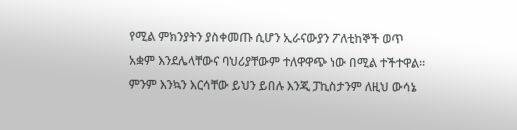የሚል ምክንያትን ያስቀመጡ ሲሆን ኢራናውያን ፖለቲከኞች ወጥ አቋም እንደሌላቸውና ባህሪያቸውም ተለዋዋጭ ነው በሚል ተችተዋል።
ምንም እንኳን እርሳቸው ይህን ይበሉ እንጂ ፓኪስታንም ለዚህ ውሳኔ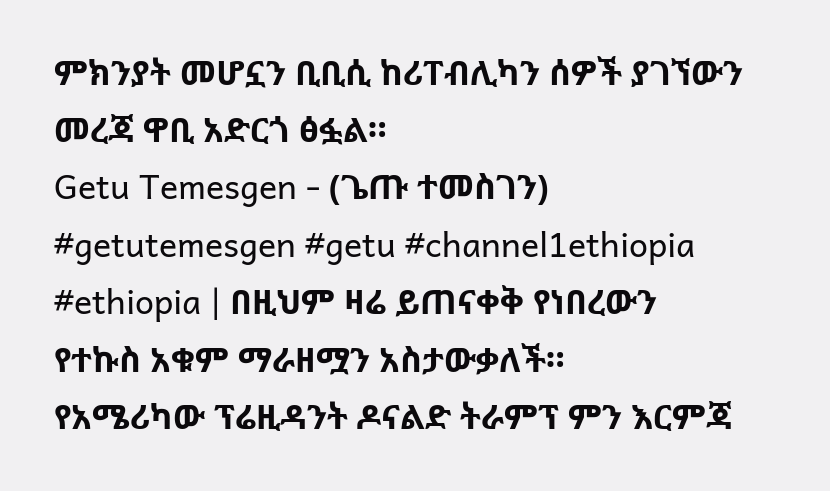ምክንያት መሆኗን ቢቢሲ ከሪፐብሊካን ሰዎች ያገኘውን መረጃ ዋቢ አድርጎ ፅፏል።
Getu Temesgen - (ጌጡ ተመስገን) #getutemesgen #getu #channel1ethiopia
#ethiopia | በዚህም ዛሬ ይጠናቀቅ የነበረውን የተኩስ አቁም ማራዘሟን አስታውቃለች።
የአሜሪካው ፕሬዚዳንት ዶናልድ ትራምፕ ምን እርምጃ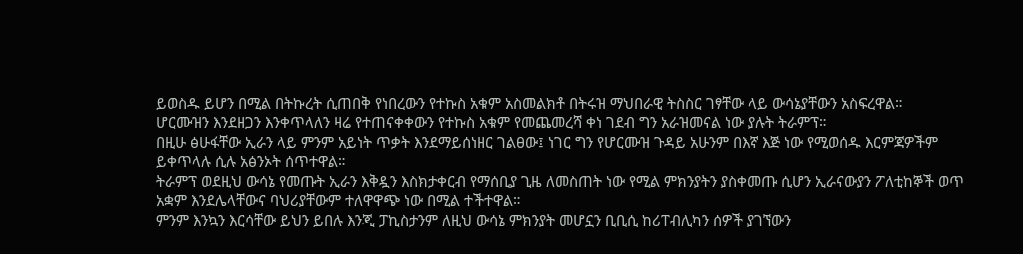ይወስዱ ይሆን በሚል በትኩረት ሲጠበቅ የነበረውን የተኩስ አቁም አስመልክቶ በትሩዝ ማህበራዊ ትስስር ገፃቸው ላይ ውሳኔያቸውን አስፍረዋል።
ሆርሙዝን እንደዘጋን እንቀጥላለን ዛሬ የተጠናቀቀውን የተኩስ አቁም የመጨመረሻ ቀነ ገደብ ግን አራዝመናል ነው ያሉት ትራምፕ።
በዚሁ ፅሁፋቸው ኢራን ላይ ምንም አይነት ጥቃት እንደማይሰነዘር ገልፀው፤ ነገር ግን የሆርሙዝ ጉዳይ አሁንም በእኛ እጅ ነው የሚወሰዱ እርምጃዎችም ይቀጥላሉ ሲሉ አፅንኦት ሰጥተዋል።
ትራምፕ ወደዚህ ውሳኔ የመጡት ኢራን እቅዷን እስክታቀርብ የማሰቢያ ጊዜ ለመስጠት ነው የሚል ምክንያትን ያስቀመጡ ሲሆን ኢራናውያን ፖለቲከኞች ወጥ አቋም እንደሌላቸውና ባህሪያቸውም ተለዋዋጭ ነው በሚል ተችተዋል።
ምንም እንኳን እርሳቸው ይህን ይበሉ እንጂ ፓኪስታንም ለዚህ ውሳኔ ምክንያት መሆኗን ቢቢሲ ከሪፐብሊካን ሰዎች ያገኘውን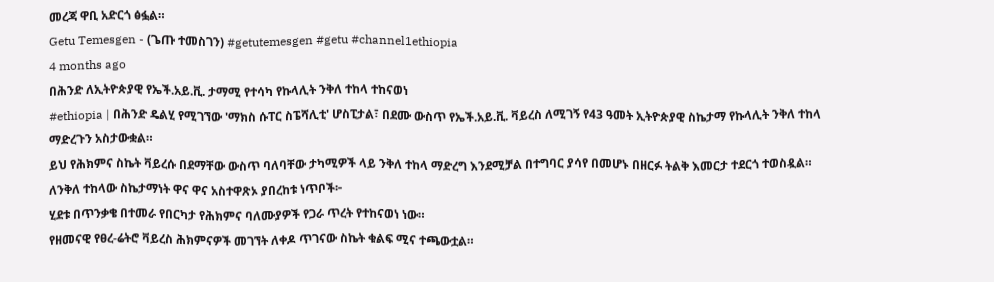መረጃ ዋቢ አድርጎ ፅፏል።
Getu Temesgen - (ጌጡ ተመስገን) #getutemesgen #getu #channel1ethiopia
4 months ago
በሕንድ ለኢትዮጵያዊ የኤች.አይ.ቪ. ታማሚ የተሳካ የኩላሊት ንቅለ ተከላ ተከናወነ
#ethiopia | በሕንድ ዴልሂ የሚገኘው 'ማክስ ሱፐር ስፔሻሊቲ' ሆስፒታል፣ በደሙ ውስጥ የኤች.አይ.ቪ. ቫይረስ ለሚገኝ የ43 ዓመት ኢትዮጵያዊ ስኬታማ የኩላሊት ንቅለ ተከላ ማድረጉን አስታውቋል።
ይህ የሕክምና ስኬት ቫይረሱ በደማቸው ውስጥ ባለባቸው ታካሚዎች ላይ ንቅለ ተከላ ማድረግ እንደሚቻል በተግባር ያሳየ በመሆኑ በዘርፉ ትልቅ እመርታ ተደርጎ ተወስዷል።
ለንቅለ ተከላው ስኬታማነት ዋና ዋና አስተዋጽኦ ያበረከቱ ነጥቦች፦
ሂደቱ በጥንቃቄ በተመራ የበርካታ የሕክምና ባለሙያዎች የጋራ ጥረት የተከናወነ ነው።
የዘመናዊ የፀረ-ሬትሮ ቫይረስ ሕክምናዎች መገኘት ለቀዶ ጥገናው ስኬት ቁልፍ ሚና ተጫውቷል።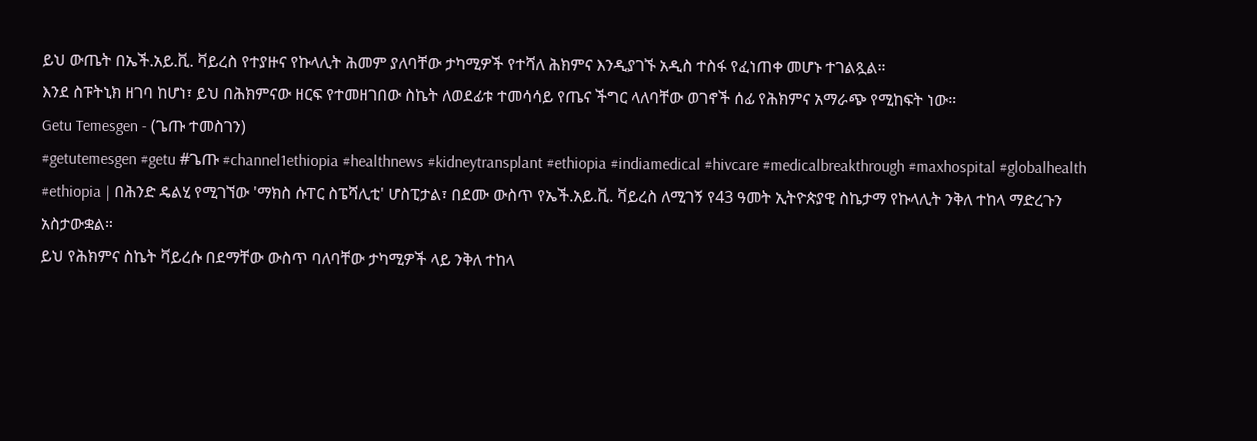ይህ ውጤት በኤች.አይ.ቪ. ቫይረስ የተያዙና የኩላሊት ሕመም ያለባቸው ታካሚዎች የተሻለ ሕክምና እንዲያገኙ አዲስ ተስፋ የፈነጠቀ መሆኑ ተገልጿል።
እንደ ስፑትኒክ ዘገባ ከሆነ፣ ይህ በሕክምናው ዘርፍ የተመዘገበው ስኬት ለወደፊቱ ተመሳሳይ የጤና ችግር ላለባቸው ወገኖች ሰፊ የሕክምና አማራጭ የሚከፍት ነው።
Getu Temesgen - (ጌጡ ተመስገን)
#getutemesgen #getu #ጌጡ #channel1ethiopia #healthnews #kidneytransplant #ethiopia #indiamedical #hivcare #medicalbreakthrough #maxhospital #globalhealth
#ethiopia | በሕንድ ዴልሂ የሚገኘው 'ማክስ ሱፐር ስፔሻሊቲ' ሆስፒታል፣ በደሙ ውስጥ የኤች.አይ.ቪ. ቫይረስ ለሚገኝ የ43 ዓመት ኢትዮጵያዊ ስኬታማ የኩላሊት ንቅለ ተከላ ማድረጉን አስታውቋል።
ይህ የሕክምና ስኬት ቫይረሱ በደማቸው ውስጥ ባለባቸው ታካሚዎች ላይ ንቅለ ተከላ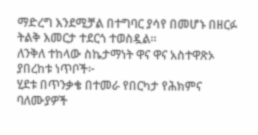ማድረግ እንደሚቻል በተግባር ያሳየ በመሆኑ በዘርፉ ትልቅ እመርታ ተደርጎ ተወስዷል።
ለንቅለ ተከላው ስኬታማነት ዋና ዋና አስተዋጽኦ ያበረከቱ ነጥቦች፦
ሂደቱ በጥንቃቄ በተመራ የበርካታ የሕክምና ባለሙያዎች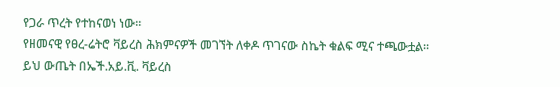የጋራ ጥረት የተከናወነ ነው።
የዘመናዊ የፀረ-ሬትሮ ቫይረስ ሕክምናዎች መገኘት ለቀዶ ጥገናው ስኬት ቁልፍ ሚና ተጫውቷል።
ይህ ውጤት በኤች.አይ.ቪ. ቫይረስ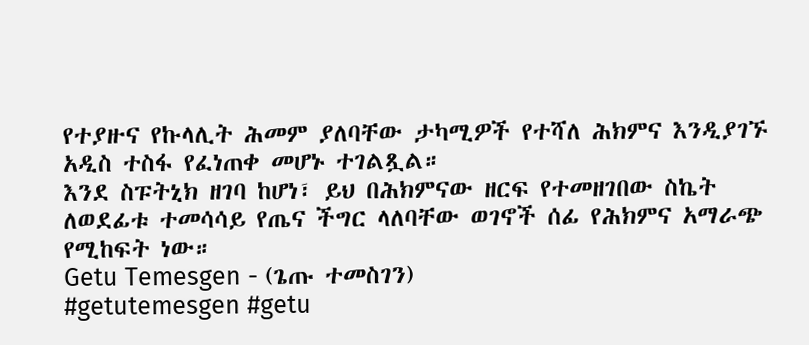የተያዙና የኩላሊት ሕመም ያለባቸው ታካሚዎች የተሻለ ሕክምና እንዲያገኙ አዲስ ተስፋ የፈነጠቀ መሆኑ ተገልጿል።
እንደ ስፑትኒክ ዘገባ ከሆነ፣ ይህ በሕክምናው ዘርፍ የተመዘገበው ስኬት ለወደፊቱ ተመሳሳይ የጤና ችግር ላለባቸው ወገኖች ሰፊ የሕክምና አማራጭ የሚከፍት ነው።
Getu Temesgen - (ጌጡ ተመስገን)
#getutemesgen #getu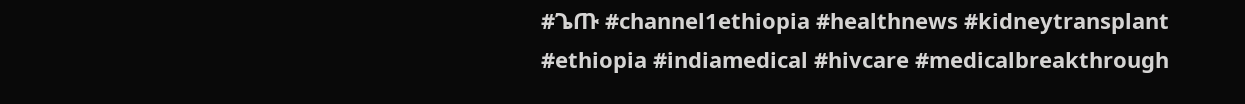#ጌጡ #channel1ethiopia #healthnews #kidneytransplant #ethiopia #indiamedical #hivcare #medicalbreakthrough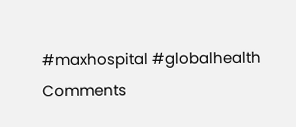#maxhospital #globalhealth
Comments